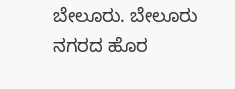ಬೇಲೂರು. ಬೇಲೂರು ನಗರದ ಹೊರ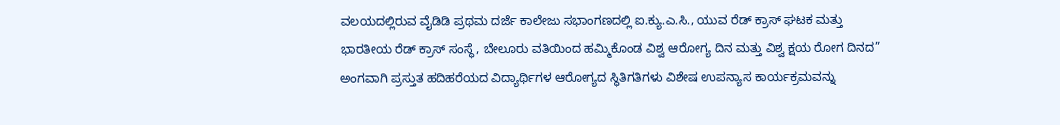ವಲಯದಲ್ಲಿರುವ ವೈಡಿಡಿ ಪ್ರಥಮ ದರ್ಜೆ ಕಾಲೇಜು ಸಭಾಂಗಣದಲ್ಲಿ ಐ.ಕ್ಯು.ಎ.ಸಿ., ಯುವ ರೆಡ್ ಕ್ರಾಸ್ ಘಟಕ ಮತ್ತು ಭಾರತೀಯ ರೆಡ್ ಕ್ರಾಸ್ ಸಂಸ್ಥೆ, ಬೇಲೂರು ವತಿಯಿಂದ ಹಮ್ಮಿಕೊಂಡ ವಿಶ್ವ ಆರೋಗ್ಯ ದಿನ ಮತ್ತು ವಿಶ್ವ ಕ್ಷಯ ರೋಗ ದಿನದ” ಅಂಗವಾಗಿ ಪ್ರಸ್ತುತ ಹದಿಹರೆಯದ ವಿದ್ಯಾರ್ಥಿಗಳ ಆರೋಗ್ಯದ ಸ್ಥಿತಿಗತಿಗಳು ವಿಶೇಷ ಉಪನ್ಯಾಸ ಕಾರ್ಯಕ್ರಮವನ್ನು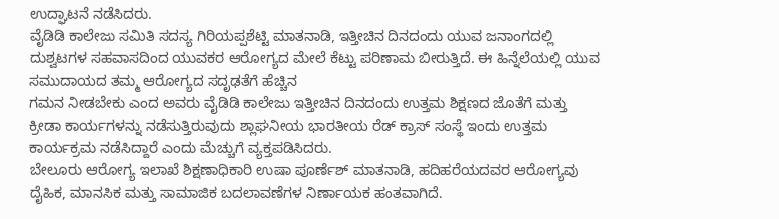ಉದ್ಘಾಟನೆ ನಡೆಸಿದರು.
ವೈಡಿಡಿ ಕಾಲೇಜು ಸಮಿತಿ ಸದಸ್ಯ ಗಿರಿಯಪ್ಪಶೆಟ್ಟಿ ಮಾತನಾಡಿ, ಇತ್ತೀಚಿನ ದಿನದಂದು ಯುವ ಜನಾಂಗದಲ್ಲಿ ದುಶ್ವಟಗಳ ಸಹವಾಸದಿಂದ ಯುವಕರ ಆರೋಗ್ಯದ ಮೇಲೆ ಕೆಟ್ಟು ಪರಿಣಾಮ ಬೀರುತ್ತಿದೆ. ಈ ಹಿನ್ನೆಲೆಯಲ್ಲಿ ಯುವ ಸಮುದಾಯದ ತಮ್ಮ ಆರೋಗ್ಯದ ಸದೃಢತೆಗೆ ಹೆಚ್ಚಿನ
ಗಮನ ನೀಡಬೇಕು ಎಂದ ಅವರು ವೈಡಿಡಿ ಕಾಲೇಜು ಇತ್ತೀಚಿನ ದಿನದಂದು ಉತ್ತಮ ಶಿಕ್ಷಣದ ಜೊತೆಗೆ ಮತ್ತು
ಕ್ರೀಡಾ ಕಾರ್ಯಗಳನ್ನು ನಡೆಸುತ್ತಿರುವುದು ಶ್ಲಾಘನೀಯ ಭಾರತೀಯ ರೆಡ್ ಕ್ರಾಸ್ ಸಂಸ್ಥೆ ಇಂದು ಉತ್ತಮ ಕಾರ್ಯಕ್ರಮ ನಡೆಸಿದ್ದಾರೆ ಎಂದು ಮೆಚ್ಚುಗೆ ವ್ಯಕ್ತಪಡಿಸಿದರು.
ಬೇಲೂರು ಆರೋಗ್ಯ ಇಲಾಖೆ ಶಿಕ್ಷಣಾಧಿಕಾರಿ ಉಷಾ ಪೂರ್ಣೆಶ್ ಮಾತನಾಡಿ, ಹದಿಹರೆಯದವರ ಆರೋಗ್ಯವು ದೈಹಿಕ, ಮಾನಸಿಕ ಮತ್ತು ಸಾಮಾಜಿಕ ಬದಲಾವಣೆಗಳ ನಿರ್ಣಾಯಕ ಹಂತವಾಗಿದೆ.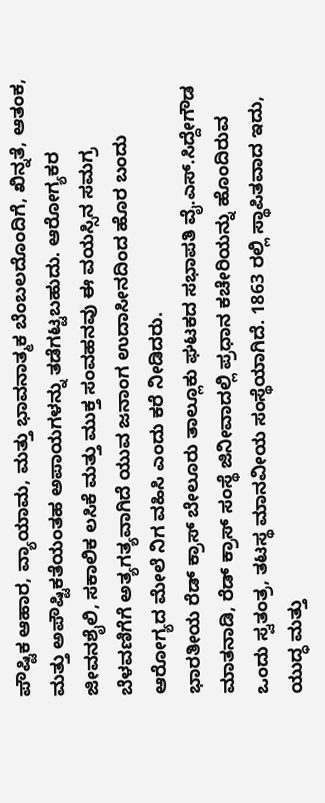ಪೌಷ್ಟಿಕ ಆಹಾರ, ವ್ಯಾಯಾಮ, ಮತ್ತು ಭಾವನಾತ್ಮಕ ಬೆಂಬಲದೊಂದಿಗೆ, ಖಿನ್ನತೆ, ಆತಂಕ, ಮತ್ತು ಅಪೌಷ್ಟಿಕತೆಯಂತಹ ಅಪಾಯಗಳನ್ನು ತಡೆಗಟ್ಟಬಹುದು. ಆರೋಗ್ಯಕರ ಜೀವನಶೈಲಿ, ಸಕಾಲಿಕ ಲಸಿಕೆ ಮತ್ತು ಮುಕ್ತ ಸಂವಹನವು ಈ ವಯಸ್ಸಿನ ಸಮಗ್ರ ಬೆಳವಣಿಗೆಗೆ ಅತ್ಯಗತ್ಯವಾಗಿದೆ ಯುವ ಜನಾಂಗ ಉದಾಸೀನದಿಂದ ಹೊರ ಬಂದು ಆರೋಗ್ಯದ ಮೇಲೆ ನಿಗ ವಹಿಸಿ ಎಂದು ಕರೆ ನೀಡಿದರು.
ಭಾರತೀಯ ರೆಡ್ ಕ್ರಾಸ್ ಬೇಲೂರು ತಾಲ್ಲೂಕು ಘಟಕದ ಸಭಾಪತಿ ವೈ.ಎಸ್.ಸಿದ್ದೇಗೌಡ ಮಾತನಾಡಿ, ರೆಡ್ ಕ್ರಾಸ್ ಸಂಸ್ಥೆ ಜಿನೀವಾದಲ್ಲಿ ಪ್ರಧಾನ ಕಚೇರಿಯನ್ನು ಹೊಂದಿರುವ ಒಂದು ಸ್ವತಂತ್ರ, ತಟಸ್ಥ ಮಾನವೀಯ ಸಂಸ್ಥೆಯಾಗಿದೆ. 1863 ರಲ್ಲಿ ಸ್ಥಾಪಿತವಾದ ಇದು, ಯುದ್ಧ ಮತ್ತು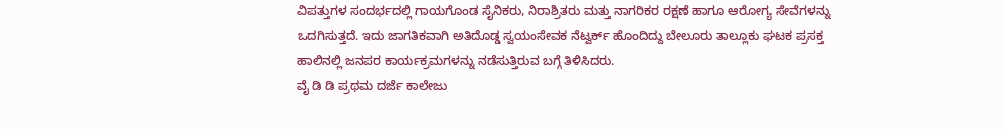ವಿಪತ್ತುಗಳ ಸಂದರ್ಭದಲ್ಲಿ ಗಾಯಗೊಂಡ ಸೈನಿಕರು, ನಿರಾಶ್ರಿತರು ಮತ್ತು ನಾಗರಿಕರ ರಕ್ಷಣೆ ಹಾಗೂ ಆರೋಗ್ಯ ಸೇವೆಗಳನ್ನು ಒದಗಿಸುತ್ತದೆ. ಇದು ಜಾಗತಿಕವಾಗಿ ಅತಿದೊಡ್ಡ ಸ್ವಯಂಸೇವಕ ನೆಟ್ವರ್ಕ್ ಹೊಂದಿದ್ದು ಬೇಲೂರು ತಾಲ್ಲೂಕು ಘಟಕ ಪ್ರಸಕ್ತ ಹಾಲಿನಲ್ಲಿ ಜನಪರ ಕಾರ್ಯಕ್ರಮಗಳನ್ನು ನಡೆಸುತ್ತಿರುವ ಬಗ್ಗೆ ತಿಳಿಸಿದರು.
ವೈ ಡಿ ಡಿ ಪ್ರಥಮ ದರ್ಜೆ ಕಾಲೇಜು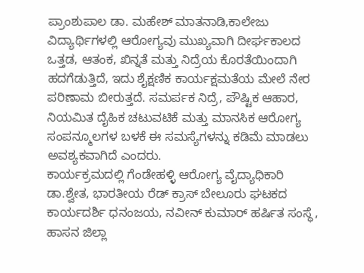ಪ್ರಾಂಶುಪಾಲ ಡಾ. ಮಹೇಶ್ ಮಾತನಾಡಿ,ಕಾಲೇಜು ವಿದ್ಯಾರ್ಥಿಗಳಲ್ಲಿ ಆರೋಗ್ಯವು ಮುಖ್ಯವಾಗಿ ದೀರ್ಘಕಾಲದ ಒತ್ತಡ, ಆತಂಕ, ಖಿನ್ನತೆ ಮತ್ತು ನಿದ್ರೆಯ ಕೊರತೆಯಿಂದಾಗಿ ಹದಗೆಡುತ್ತಿದೆ, ಇದು ಶೈಕ್ಷಣಿಕ ಕಾರ್ಯಕ್ಷಮತೆಯ ಮೇಲೆ ನೇರ ಪರಿಣಾಮ ಬೀರುತ್ತದೆ. ಸಮರ್ಪಕ ನಿದ್ರೆ, ಪೌಷ್ಟಿಕ ಆಹಾರ, ನಿಯಮಿತ ದೈಹಿಕ ಚಟುವಟಿಕೆ ಮತ್ತು ಮಾನಸಿಕ ಆರೋಗ್ಯ ಸಂಪನ್ಮೂಲಗಳ ಬಳಕೆ ಈ ಸಮಸ್ಯೆಗಳನ್ನು ಕಡಿಮೆ ಮಾಡಲು ಅವಶ್ಯಕವಾಗಿದೆ ಎಂದರು.
ಕಾರ್ಯಕ್ರಮದಲ್ಲಿ ಗೆಂಡೇಹಳ್ಳಿ ಆರೋಗ್ಯ ವೈದ್ಯಾಧಿಕಾರಿ ಡಾ.ಶ್ವೇತ, ಭಾರತೀಯ ರೆಡ್ ಕ್ರಾಸ್ ಬೇಲೂರು ಘಟಕದ ಕಾರ್ಯದರ್ಶಿ ಧನಂಜಯ, ನವೀನ್ ಕುಮಾರ್ ಹರ್ಷಿತ ಸಂಸ್ಥೆ, ಹಾಸನ ಜಿಲ್ಲಾ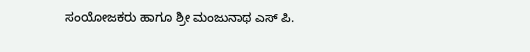ಸಂಯೋಜಕರು ಹಾಗೂ ಶ್ರೀ ಮಂಜುನಾಥ ಎಸ್ ಪಿ.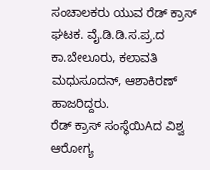ಸಂಚಾಲಕರು ಯುವ ರೆಡ್ ಕ್ರಾಸ್ ಘಟಕ. ವೈ.ಡಿ.ಡಿ.ಸ.ಪ್ರ.ದ ಕಾ.ಬೇಲೂರು, ಕಲಾವತಿ ಮಧುಸೂದನ್, ಆಶಾಕಿರಣ್ ಹಾಜರಿದ್ದರು.
ರೆಡ್ ಕ್ರಾಸ್ ಸಂಸ್ಥೆಯಿAದ ವಿಶ್ವ ಆರೋಗ್ಯ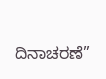ದಿನಾಚರಣೆ”